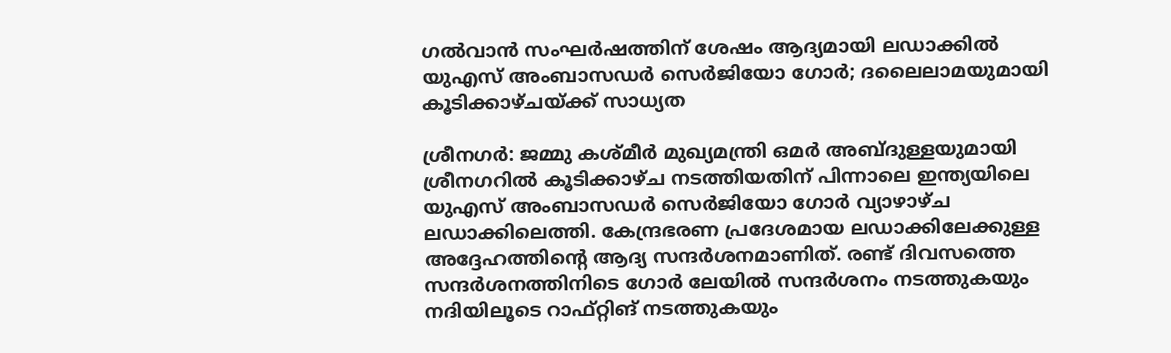ഗൽവാൻ സംഘർഷത്തിന് ശേഷം ആദ്യമായി ലഡാക്കിൽ യുഎസ് അംബാസഡർ സെർജിയോ ഗോർ; ദലൈലാമയുമായി കൂടിക്കാഴ്ചയ്ക്ക് സാധ്യത

ശ്രീനഗർ: ജമ്മു കശ്മീർ മുഖ്യമന്ത്രി ഒമർ അബ്ദുള്ളയുമായി ശ്രീനഗറിൽ കൂടിക്കാഴ്ച നടത്തിയതിന് പിന്നാലെ ഇന്ത്യയിലെ യുഎസ് അംബാസഡർ സെർജിയോ ഗോർ വ്യാഴാഴ്ച ലഡാക്കിലെത്തി. കേന്ദ്രഭരണ പ്രദേശമായ ലഡാക്കിലേക്കുള്ള അദ്ദേഹത്തിന്റെ ആദ്യ സന്ദർശനമാണിത്. രണ്ട് ദിവസത്തെ സന്ദർശനത്തിനിടെ ഗോർ ലേയിൽ സന്ദർശനം നടത്തുകയും നദിയിലൂടെ റാഫ്റ്റിങ് നടത്തുകയും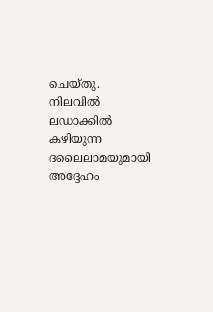ചെയ്തു. നിലവിൽ ലഡാക്കിൽ കഴിയുന്ന ദലൈലാമയുമായി അദ്ദേഹം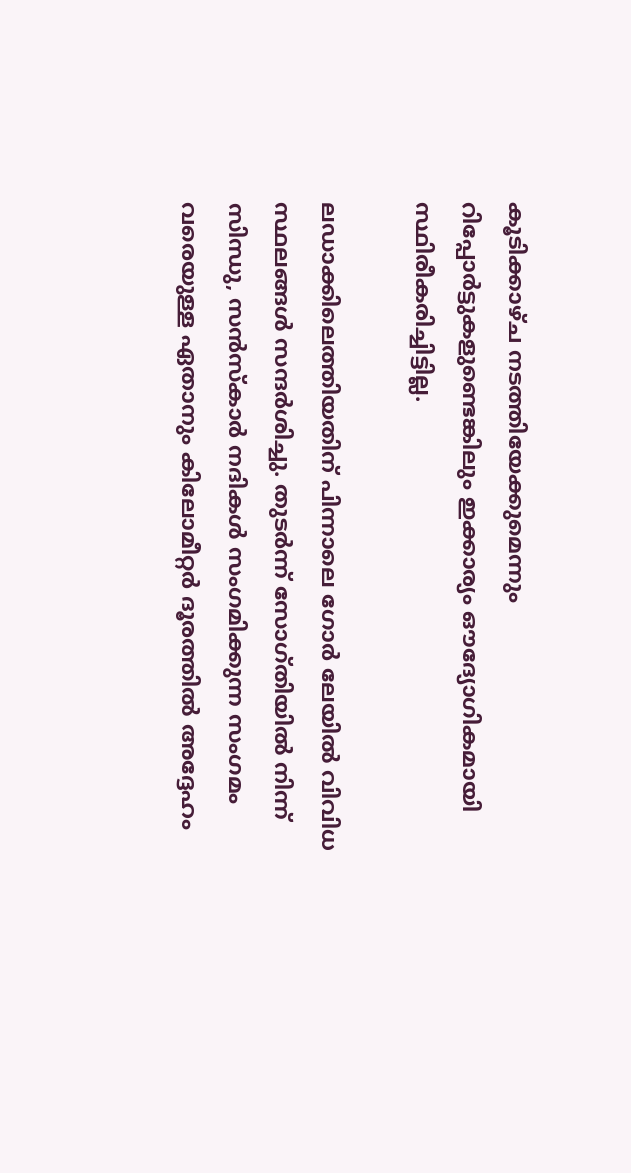കൂടിക്കാഴ്ച നടത്തിയേക്കുമെന്നും റിപ്പോർട്ടുകളുണ്ടെങ്കിലും ഇക്കാര്യം ഔദ്യോഗികമായി സ്ഥിരീകരിച്ചിട്ടില്ല.

ലഡാക്കിലെത്തിയതിന് പിന്നാലെ ഗോർ ലേയിൽ വിവിധ സ്ഥലങ്ങൾ സന്ദർശിച്ചു. തുടർന്ന് സോഗ്തിയിൽ നിന്ന് സിന്ധു, സൻസ്കാർ നദികൾ സംഗമിക്കുന്ന സംഗമം വരെയുള്ള ഏതാനും കിലോമീറ്റർ ദൂരത്തിൽ അദ്ദേഹം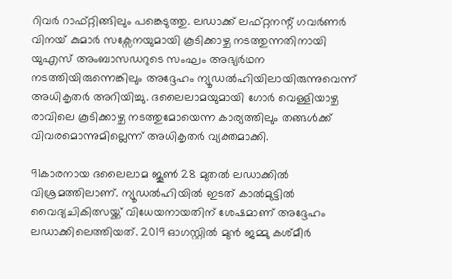റിവർ റാഫ്റ്റിങ്ങിലും പങ്കെടുത്തു. ലഡാക്ക് ലഫ്റ്റനന്റ് ഗവർണർ വിനയ് കുമാർ സക്സേനയുമായി കൂടിക്കാഴ്ച നടത്തുന്നതിനായി യുഎസ് അംബാസഡറുടെ സംഘം അഭ്യർഥന നടത്തിയിരുന്നെങ്കിലും അദ്ദേഹം ന്യൂഡൽഹിയിലായിരുന്നുവെന്ന് അധികൃതർ അറിയിച്ചു. ദലൈലാമയുമായി ഗോർ വെള്ളിയാഴ്ച രാവിലെ കൂടിക്കാഴ്ച നടത്തുമോയെന്ന കാര്യത്തിലും തങ്ങൾക്ക് വിവരമൊന്നുമില്ലെന്ന് അധികൃതർ വ്യക്തമാക്കി.

91കാരനായ ദലൈലാമ ജൂൺ 28 മുതൽ ലഡാക്കിൽ വിശ്രമത്തിലാണ്. ന്യൂഡൽഹിയിൽ ഇടത് കാൽമുട്ടിൽ വൈദ്യചികിത്സയ്ക്ക് വിധേയനായതിന് ശേഷമാണ് അദ്ദേഹം ലഡാക്കിലെത്തിയത്. 2019 ഓഗസ്റ്റിൽ മുൻ ജമ്മു കശ്മീർ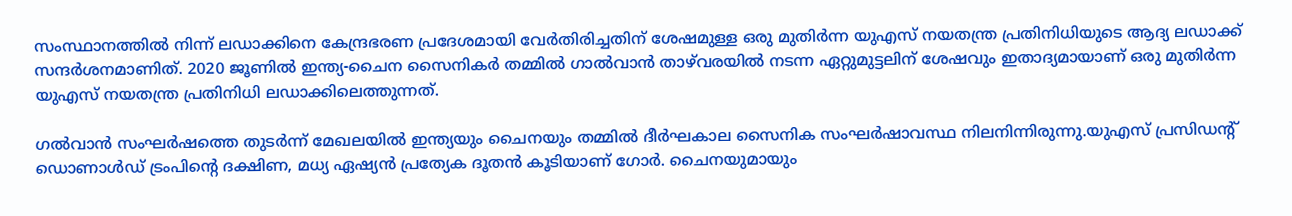സംസ്ഥാനത്തിൽ നിന്ന് ലഡാക്കിനെ കേന്ദ്രഭരണ പ്രദേശമായി വേർതിരിച്ചതിന് ശേഷമുള്ള ഒരു മുതിർന്ന യുഎസ് നയതന്ത്ര പ്രതിനിധിയുടെ ആദ്യ ലഡാക്ക് സന്ദർശനമാണിത്. 2020 ജൂണിൽ ഇന്ത്യ-ചൈന സൈനികർ തമ്മിൽ ഗാൽവാൻ താഴ്‌വരയിൽ നടന്ന ഏറ്റുമുട്ടലിന് ശേഷവും ഇതാദ്യമായാണ് ഒരു മുതിർന്ന യുഎസ് നയതന്ത്ര പ്രതിനിധി ലഡാക്കിലെത്തുന്നത്.

ഗൽവാൻ സംഘർഷത്തെ തുടർന്ന് മേഖലയിൽ ഇന്ത്യയും ചൈനയും തമ്മിൽ ദീർഘകാല സൈനിക സംഘർഷാവസ്ഥ നിലനിന്നിരുന്നു.യുഎസ് പ്രസിഡന്റ് ഡൊണാൾഡ് ട്രംപിന്റെ ദക്ഷിണ, മധ്യ ഏഷ്യൻ പ്രത്യേക ദൂതൻ കൂടിയാണ് ഗോർ. ചൈനയുമായും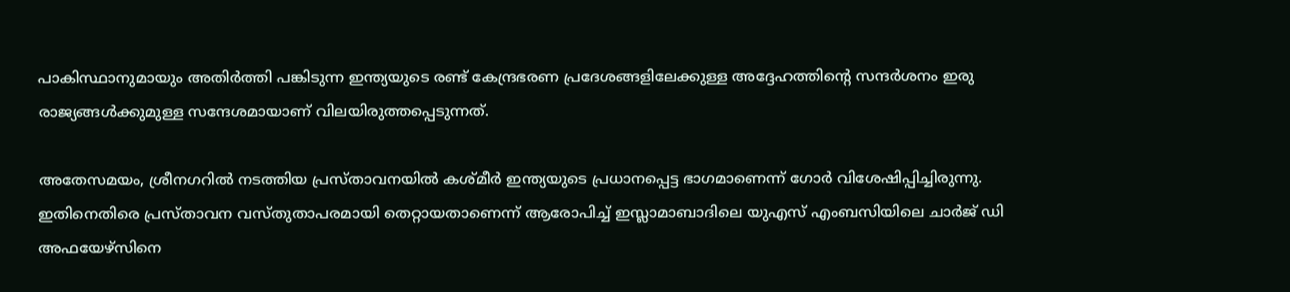പാകിസ്ഥാനുമായും അതിർത്തി പങ്കിടുന്ന ഇന്ത്യയുടെ രണ്ട് കേന്ദ്രഭരണ പ്രദേശങ്ങളിലേക്കുള്ള അദ്ദേഹത്തിന്റെ സന്ദർശനം ഇരു രാജ്യങ്ങൾക്കുമുള്ള സന്ദേശമായാണ് വിലയിരുത്തപ്പെടുന്നത്.

അതേസമയം, ശ്രീനഗറിൽ നടത്തിയ പ്രസ്താവനയിൽ കശ്മീർ ഇന്ത്യയുടെ പ്രധാനപ്പെട്ട ഭാഗമാണെന്ന് ഗോർ വിശേഷിപ്പിച്ചിരുന്നു. ഇതിനെതിരെ പ്രസ്താവന വസ്തുതാപരമായി തെറ്റായതാണെന്ന് ആരോപിച്ച് ഇസ്ലാമാബാദിലെ യുഎസ് എംബസിയിലെ ചാർജ് ഡി അഫയേഴ്സിനെ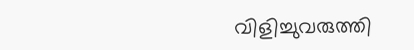വിളിച്ചുവരുത്തി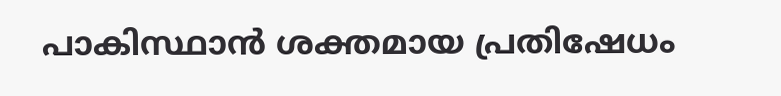പാകിസ്ഥാൻ ശക്തമായ പ്രതിഷേധം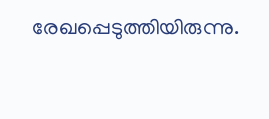രേഖപ്പെടുത്തിയിരുന്നു.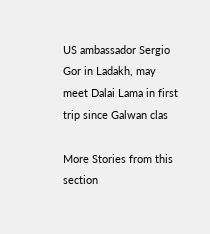US ambassador Sergio Gor in Ladakh, may meet Dalai Lama in first trip since Galwan clas

More Stories from this section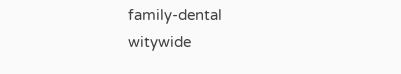family-dental
witywide